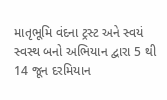માતૃભૂમિ વંદના ટ્રસ્ટ અને સ્વયં સ્વસ્થ બનો અભિયાન દ્વારા 5 થી 14 જૂન દરમિયાન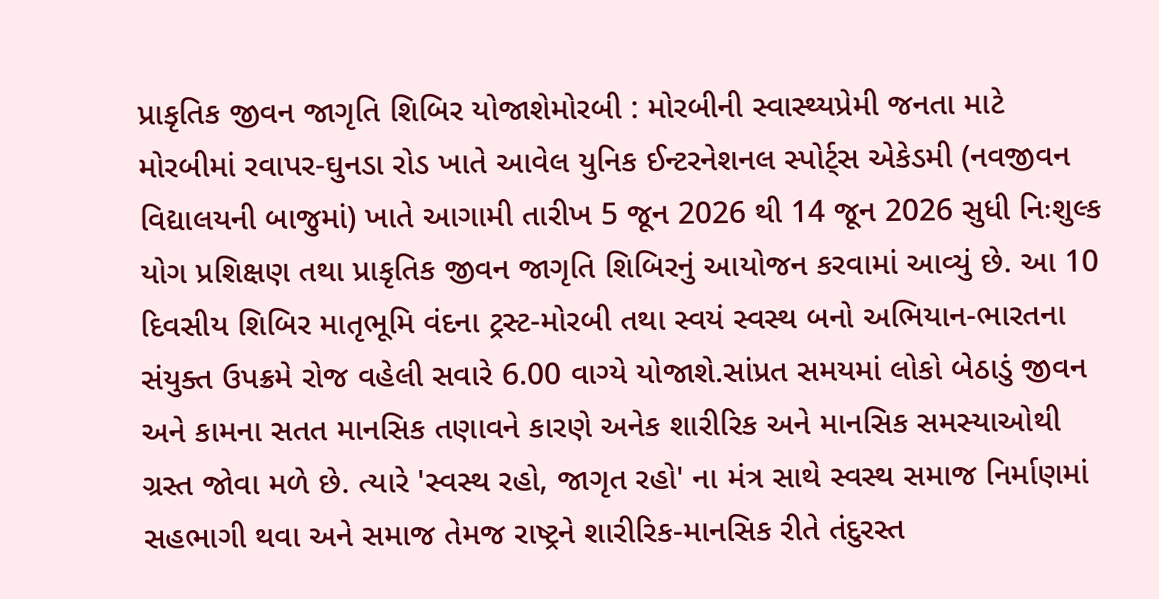પ્રાકૃતિક જીવન જાગૃતિ શિબિર યોજાશેમોરબી : મોરબીની સ્વાસ્થ્યપ્રેમી જનતા માટે મોરબીમાં રવાપર-ઘુનડા રોડ ખાતે આવેલ યુનિક ઈન્ટરનેશનલ સ્પોર્ટ્સ એકેડમી (નવજીવન વિદ્યાલયની બાજુમાં) ખાતે આગામી તારીખ 5 જૂન 2026 થી 14 જૂન 2026 સુધી નિઃશુલ્ક યોગ પ્રશિક્ષણ તથા પ્રાકૃતિક જીવન જાગૃતિ શિબિરનું આયોજન કરવામાં આવ્યું છે. આ 10 દિવસીય શિબિર માતૃભૂમિ વંદના ટ્રસ્ટ-મોરબી તથા સ્વયં સ્વસ્થ બનો અભિયાન-ભારતના સંયુક્ત ઉપક્રમે રોજ વહેલી સવારે 6.00 વાગ્યે યોજાશે.સાંપ્રત સમયમાં લોકો બેઠાડું જીવન અને કામના સતત માનસિક તણાવને કારણે અનેક શારીરિક અને માનસિક સમસ્યાઓથી ગ્રસ્ત જોવા મળે છે. ત્યારે 'સ્વસ્થ રહો, જાગૃત રહો' ના મંત્ર સાથે સ્વસ્થ સમાજ નિર્માણમાં સહભાગી થવા અને સમાજ તેમજ રાષ્ટ્રને શારીરિક-માનસિક રીતે તંદુરસ્ત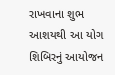રાખવાના શુભ આશયથી આ યોગ શિબિરનું આયોજન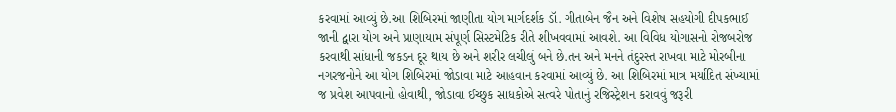કરવામાં આવ્યું છે.આ શિબિરમાં જાણીતા યોગ માર્ગદર્શક ડૉ. ગીતાબેન જૈન અને વિશેષ સહયોગી દીપકભાઈ જાની દ્વારા યોગ અને પ્રાણાયામ સંપૂર્ણ સિસ્ટમેટિક રીતે શીખવવામાં આવશે. આ વિવિધ યોગાસનો રોજબરોજ કરવાથી સાંધાની જકડન દૂર થાય છે અને શરીર લચીલું બને છે.તન અને મનને તંદુરસ્ત રાખવા માટે મોરબીના નગરજનોને આ યોગ શિબિરમાં જોડાવા માટે આહવાન કરવામાં આવ્યું છે. આ શિબિરમાં માત્ર મર્યાદિત સંખ્યામાં જ પ્રવેશ આપવાનો હોવાથી, જોડાવા ઈચ્છુક સાધકોએ સત્વરે પોતાનું રજિસ્ટ્રેશન કરાવવું જરૂરી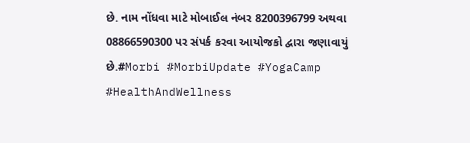છે. નામ નોંધવા માટે મોબાઈલ નંબર 8200396799 અથવા 08866590300 પર સંપર્ક કરવા આયોજકો દ્વારા જણાવાયું છે.#Morbi #MorbiUpdate #YogaCamp #HealthAndWellness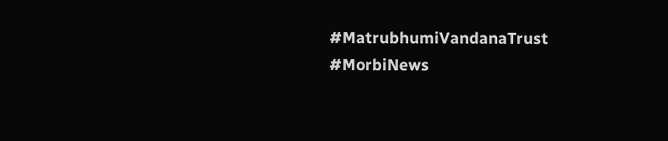#MatrubhumiVandanaTrust #MorbiNews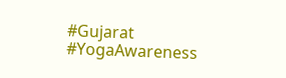#Gujarat #YogaAwareness